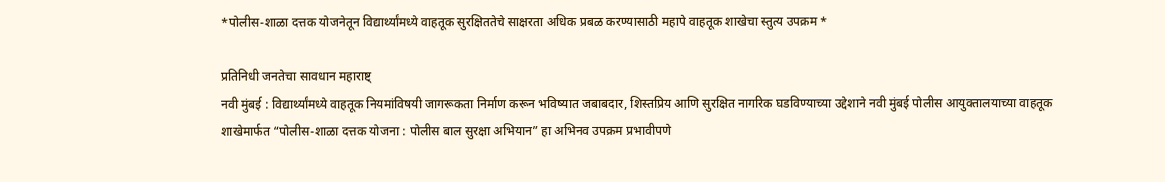*पोलीस-शाळा दत्तक योजनेतून विद्यार्थ्यांमध्ये वाहतूक सुरक्षिततेचे साक्षरता अधिक प्रबळ करण्यासाठी महापे वाहतूक शाखेचा स्तुत्य उपक्रम *

प्रतिनिधी जनतेचा सावधान महाराष्ट्
नवी मुंबई : विद्यार्थ्यांमध्ये वाहतूक नियमांविषयी जागरूकता निर्माण करून भविष्यात जबाबदार, शिस्तप्रिय आणि सुरक्षित नागरिक घडविण्याच्या उद्देशाने नवी मुंबई पोलीस आयुक्तालयाच्या वाहतूक शाखेमार्फत “पोलीस-शाळा दत्तक योजना : पोलीस बाल सुरक्षा अभियान” हा अभिनव उपक्रम प्रभावीपणे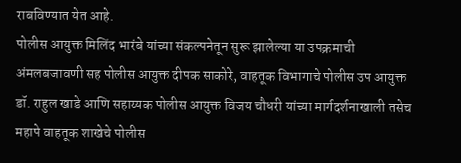राबविण्यात येत आहे.
पोलीस आयुक्त मिलिंद भारंबे यांच्या संकल्पनेतून सुरू झालेल्या या उपक्रमाची अंमलबजावणी सह पोलीस आयुक्त दीपक साकोरे, वाहतूक विभागाचे पोलीस उप आयुक्त डॉ. राहुल खाडे आणि सहाय्यक पोलीस आयुक्त विजय चौधरी यांच्या मार्गदर्शनाखाली तसेच महापे वाहतूक शाखेचे पोलीस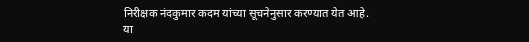निरीक्षक नंदकुमार कदम यांच्या सूचनेनुसार करण्यात येत आहे.
या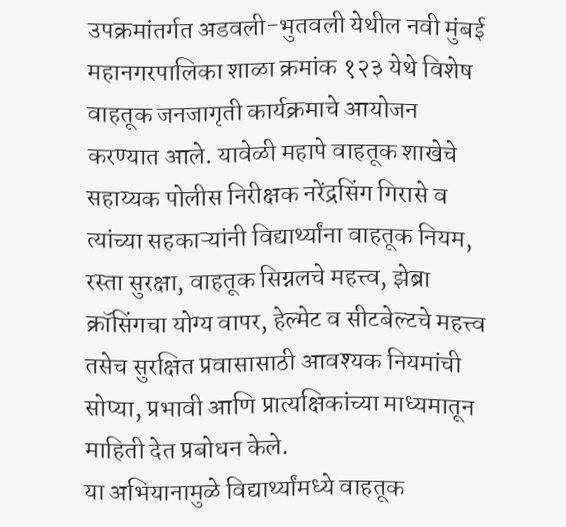उपक्रमांतर्गत अडवली-भुतवली येथील नवी मुंबई महानगरपालिका शाळा क्रमांक १२३ येथे विशेष वाहतूक जनजागृती कार्यक्रमाचे आयोजन करण्यात आले. यावेळी महापे वाहतूक शाखेचे सहाय्यक पोलीस निरीक्षक नरेंद्रसिंग गिरासे व त्यांच्या सहकाऱ्यांनी विद्यार्थ्यांना वाहतूक नियम, रस्ता सुरक्षा, वाहतूक सिग्नलचे महत्त्व, झेब्रा क्रॉसिंगचा योग्य वापर, हेल्मेट व सीटबेल्टचे महत्त्व तसेच सुरक्षित प्रवासासाठी आवश्यक नियमांची सोप्या, प्रभावी आणि प्रात्यक्षिकांच्या माध्यमातून माहिती देत प्रबोधन केले.
या अभियानामुळे विद्यार्थ्यांमध्ये वाहतूक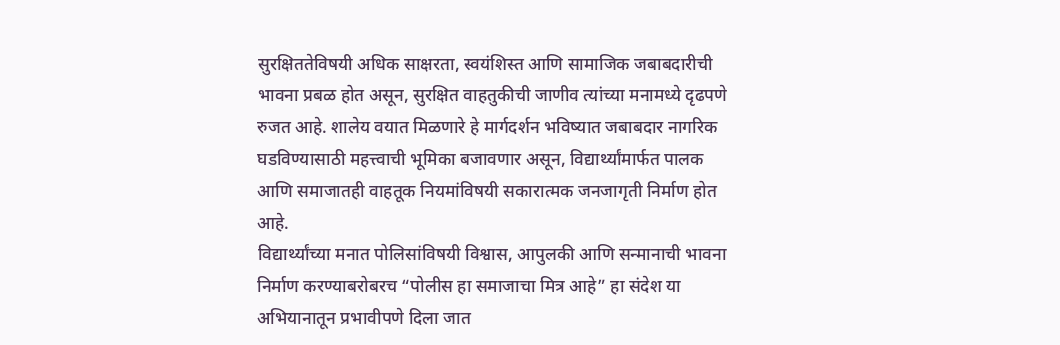सुरक्षिततेविषयी अधिक साक्षरता, स्वयंशिस्त आणि सामाजिक जबाबदारीची भावना प्रबळ होत असून, सुरक्षित वाहतुकीची जाणीव त्यांच्या मनामध्ये दृढपणे रुजत आहे. शालेय वयात मिळणारे हे मार्गदर्शन भविष्यात जबाबदार नागरिक घडविण्यासाठी महत्त्वाची भूमिका बजावणार असून, विद्यार्थ्यांमार्फत पालक आणि समाजातही वाहतूक नियमांविषयी सकारात्मक जनजागृती निर्माण होत आहे.
विद्यार्थ्यांच्या मनात पोलिसांविषयी विश्वास, आपुलकी आणि सन्मानाची भावना निर्माण करण्याबरोबरच “पोलीस हा समाजाचा मित्र आहे” हा संदेश या अभियानातून प्रभावीपणे दिला जात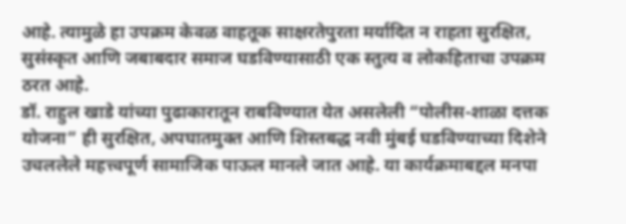आहे. त्यामुळे हा उपक्रम केवळ वाहतूक साक्षरतेपुरता मर्यादित न राहता सुरक्षित, सुसंस्कृत आणि जबाबदार समाज घडविण्यासाठी एक स्तुत्य व लोकहिताचा उपक्रम ठरत आहे.
डॉ. राहुल खाडे यांच्या पुढाकारातून राबविण्यात येत असलेली “पोलीस-शाळा दत्तक योजना” ही सुरक्षित, अपघातमुक्त आणि शिस्तबद्ध नवी मुंबई घडविण्याच्या दिशेने उचललेले महत्त्वपूर्ण सामाजिक पाऊल मानले जात आहे. या कार्यक्रमाबद्दल मनपा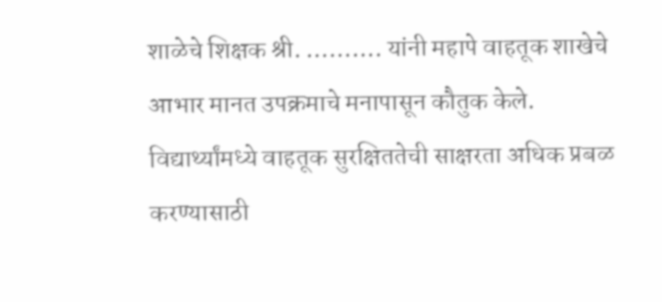शाळेचे शिक्षक श्री. ………. यांनी महापे वाहतूक शाखेचे आभार मानत उपक्रमाचे मनापासून कौतुक केले.
विद्यार्थ्यांमध्ये वाहतूक सुरक्षिततेची साक्षरता अधिक प्रबळ करण्यासाठी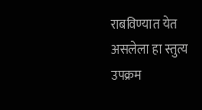राबविण्यात येत असलेला हा स्तुत्य उपक्रम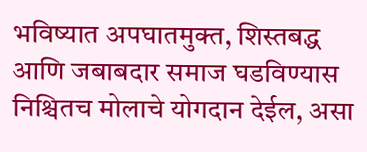भविष्यात अपघातमुक्त, शिस्तबद्ध आणि जबाबदार समाज घडविण्यास निश्चितच मोलाचे योगदान देईल, असा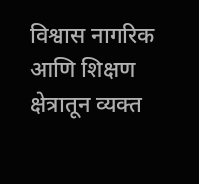विश्वास नागरिक आणि शिक्षण क्षेत्रातून व्यक्त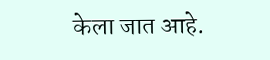केला जात आहे.